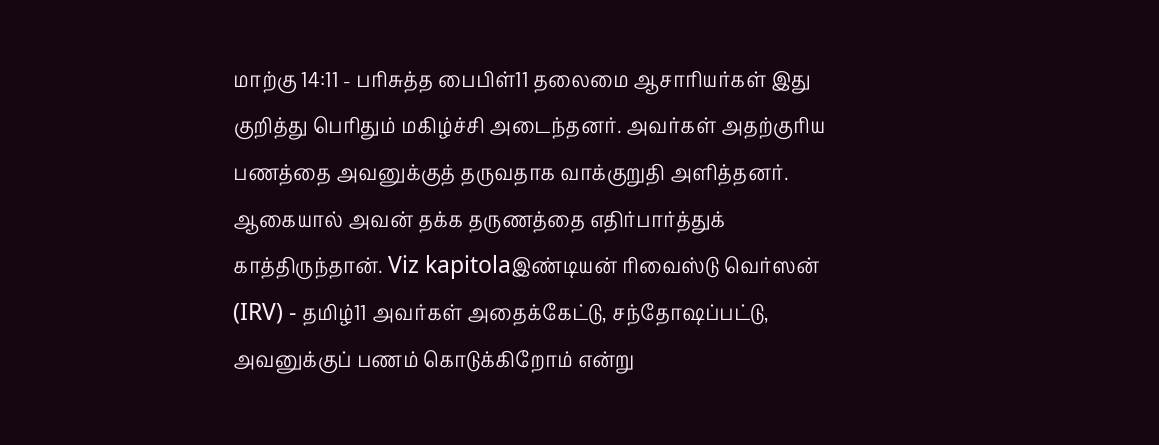மாற்கு 14:11 - பரிசுத்த பைபிள்11 தலைமை ஆசாரியர்கள் இது குறித்து பெரிதும் மகிழ்ச்சி அடைந்தனர். அவர்கள் அதற்குரிய பணத்தை அவனுக்குத் தருவதாக வாக்குறுதி அளித்தனர். ஆகையால் அவன் தக்க தருணத்தை எதிர்பார்த்துக் காத்திருந்தான். Viz kapitolaஇண்டியன் ரிவைஸ்டு வெர்ஸன் (IRV) - தமிழ்11 அவர்கள் அதைக்கேட்டு, சந்தோஷப்பட்டு, அவனுக்குப் பணம் கொடுக்கிறோம் என்று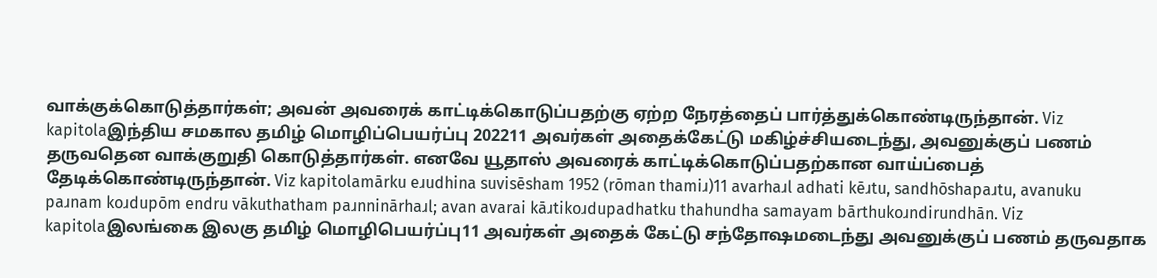வாக்குக்கொடுத்தார்கள்; அவன் அவரைக் காட்டிக்கொடுப்பதற்கு ஏற்ற நேரத்தைப் பார்த்துக்கொண்டிருந்தான். Viz kapitolaஇந்திய சமகால தமிழ் மொழிப்பெயர்ப்பு 202211 அவர்கள் அதைக்கேட்டு மகிழ்ச்சியடைந்து, அவனுக்குப் பணம் தருவதென வாக்குறுதி கொடுத்தார்கள். எனவே யூதாஸ் அவரைக் காட்டிக்கொடுப்பதற்கான வாய்ப்பைத் தேடிக்கொண்டிருந்தான். Viz kapitolamārku eɹudhina suvisēsham 1952 (rōman thamiɹ)11 avarhaɹl adhati kēɹtu, sandhōshapaɹtu, avanuku paɹnam koɹdupōm endru vākuthatham paɹnninārhaɹl; avan avarai kāɹtikoɹdupadhatku thahundha samayam bārthukoɹndirundhān. Viz kapitolaஇலங்கை இலகு தமிழ் மொழிபெயர்ப்பு11 அவர்கள் அதைக் கேட்டு சந்தோஷமடைந்து அவனுக்குப் பணம் தருவதாக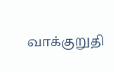வாக்குறுதி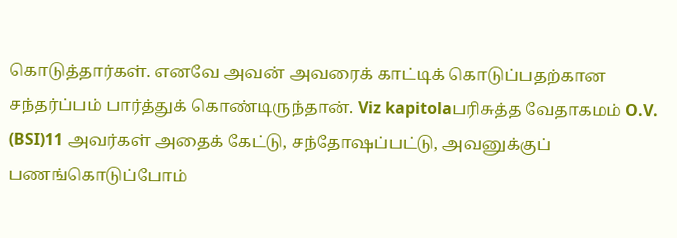கொடுத்தார்கள். எனவே அவன் அவரைக் காட்டிக் கொடுப்பதற்கான சந்தர்ப்பம் பார்த்துக் கொண்டிருந்தான். Viz kapitolaபரிசுத்த வேதாகமம் O.V. (BSI)11 அவர்கள் அதைக் கேட்டு, சந்தோஷப்பட்டு, அவனுக்குப் பணங்கொடுப்போம்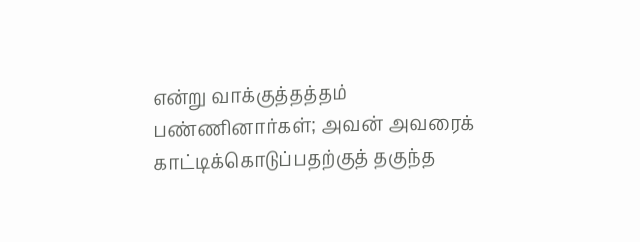என்று வாக்குத்தத்தம் பண்ணினார்கள்; அவன் அவரைக் காட்டிக்கொடுப்பதற்குத் தகுந்த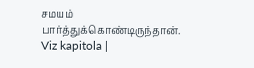சமயம் பார்த்துக்கொண்டிருந்தான். Viz kapitola |